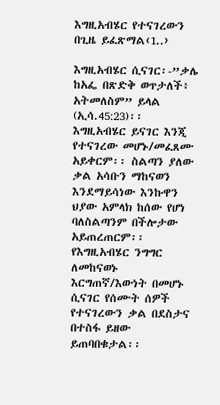እግዚአብሄር የተናገረውን በጊዜ ይፈጽማል‹1..›

እግዚአብሄር ሲናገር፡-”ቃሌ ከአፌ በጽድቅ ወጥታለች፥ አትመለስም” ይላል (ኢሳ.45:23)፡፡ እግዚአብሄር ይናገር እንጂ የተናገረው መሆኑ/መፈጸሙ አይቀርም፡፡ ስልጣን ያለው ቃል አሳቡን ማከናወን እንደማይሳነው እንኩዋን ህያው አምላክ ከሰው የሆነ ባለስልጣንም በችሎታው አይጠረጠርም፡፡ የእግዚአብሄር ንግግር ለመከናወኑ እርግጠኛ/እውነት በመሆኑ ሲናገር የሰሙት ሰዎች የተናገረውን ቃል በደስታና በተስፋ ይዘው ይጠባበቁታል፡፡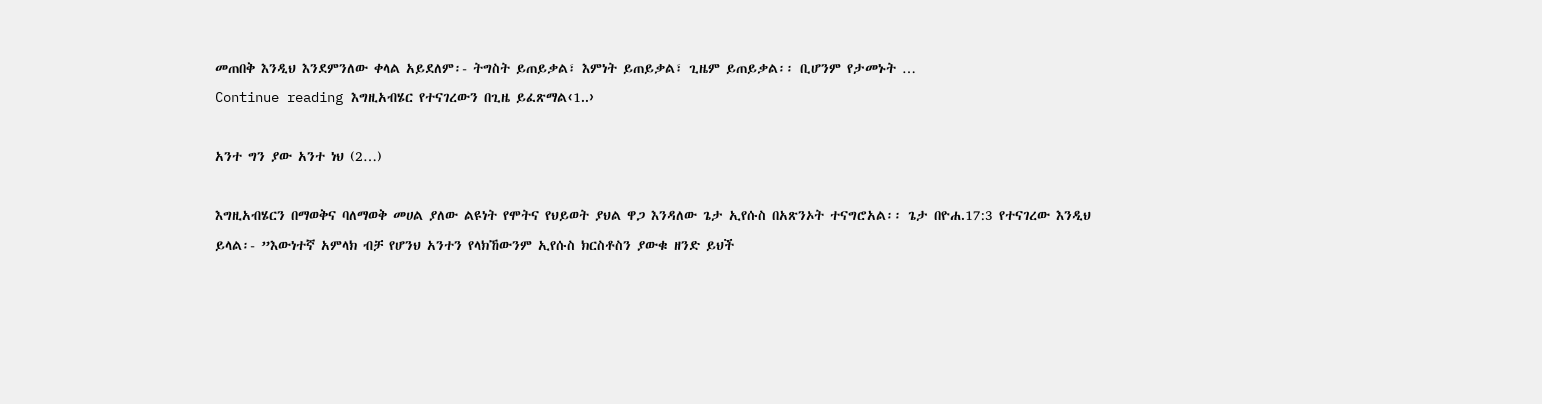መጠበቅ እንዲህ እንደምንለው ቀላል አይደለም፡- ትግስት ይጠይቃል፣ እምነት ይጠይቃል፣ ጊዜም ይጠይቃል፡፡ ቢሆንም የታመኑት …
Continue reading እግዚአብሄር የተናገረውን በጊዜ ይፈጽማል‹1..›

አንተ ግን ያው አንተ ነህ (2…)

እግዚአብሄርን በማወቅና ባለማወቅ መሀል ያለው ልዩነት የሞትና የህይወት ያህል ዋጋ እንዳለው ጌታ ኢየሱስ በአጽንኦት ተናግሮአል፡፡ ጌታ በዮሐ.17:3 የተናገረው እንዲህ ይላል፡- ”እውነተኛ አምላክ ብቻ የሆንህ አንተን የላክኸውንም ኢየሱስ ክርስቶስን ያውቁ ዘንድ ይህች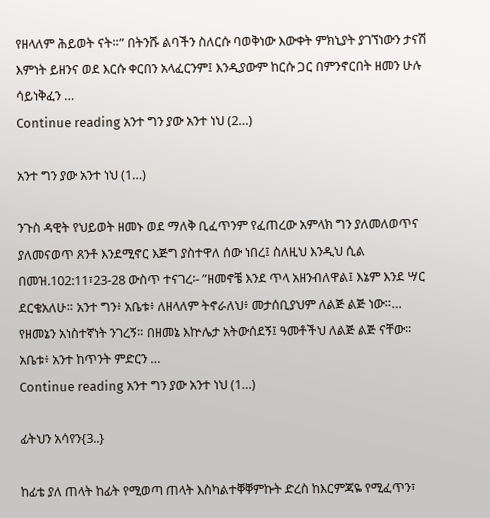የዘላለም ሕይወት ናት።” በትንሹ ልባችን ስለርሱ ባወቅነው እውቀት ምክኒያት ያገኘነውን ታናሽ እምነት ይዘንና ወደ እርሱ ቀርበን አላፈርንም፤ እንዲያውም ከርሱ ጋር በምንኖርበት ዘመን ሁሉ ሳይነቅፈን …
Continue reading አንተ ግን ያው አንተ ነህ (2…)

አንተ ግን ያው አንተ ነህ (1…)

ንጉስ ዳዊት የህይወት ዘመኑ ወደ ማለቅ ቢፈጥንም የፈጠረው አምላክ ግን ያለመለወጥና ያለመናወጥ ጸንቶ እንደሚኖር እጅግ ያስተዋለ ሰው ነበረ፤ ስለዚህ እንዲህ ሲል በመዝ.102:11፣23-28 ውስጥ ተናገረ፡- ”ዘመኖቼ እንደ ጥላ አዘንብለዋል፤ እኔም እንደ ሣር ደርቄአለሁ። አንተ ግን፥ አቤቱ፥ ለዘላለም ትኖራለህ፥ መታሰቢያህም ለልጅ ልጅ ነው።… የዘመኔን አነስተኛነት ንገረኝ። በዘመኔ እኵሌታ አትውሰደኝ፤ ዓመቶችህ ለልጅ ልጅ ናቸው። አቤቱ፥ አንተ ከጥንት ምድርን …
Continue reading አንተ ግን ያው አንተ ነህ (1…)

ፊትህን አሳየን{3..}

ከፊቴ ያለ ጠላት ከፊት የሚወጣ ጠላት እስካልተቐቐምኩት ድረስ ከእርምጃዬ የሚፈጥን፣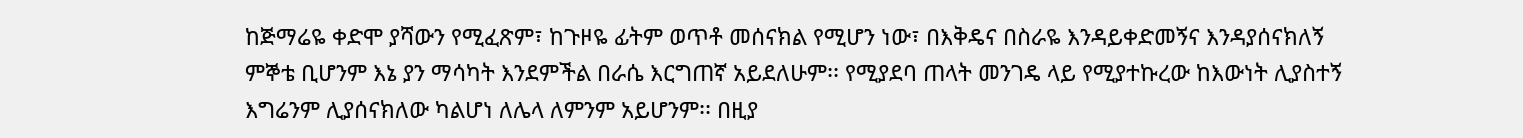ከጅማሬዬ ቀድሞ ያሻውን የሚፈጽም፣ ከጉዞዬ ፊትም ወጥቶ መሰናክል የሚሆን ነው፣ በእቅዴና በስራዬ እንዳይቀድመኝና እንዳያሰናክለኝ ምኞቴ ቢሆንም እኔ ያን ማሳካት እንደምችል በራሴ እርግጠኛ አይደለሁም፡፡ የሚያደባ ጠላት መንገዴ ላይ የሚያተኩረው ከእውነት ሊያስተኝ እግሬንም ሊያሰናክለው ካልሆነ ለሌላ ለምንም አይሆንም፡፡ በዚያ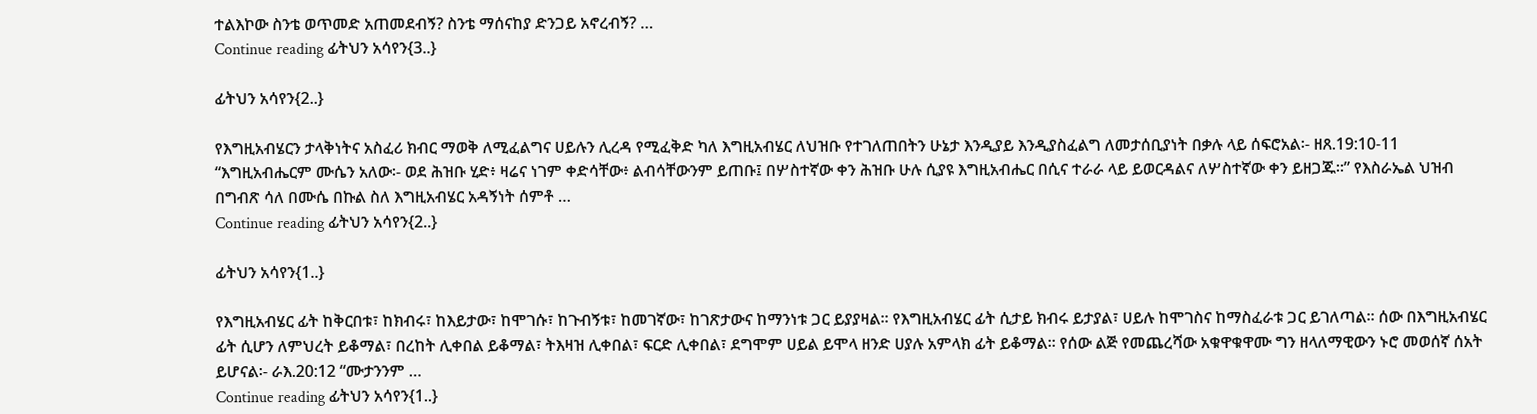ተልእኮው ስንቴ ወጥመድ አጠመደብኝ? ስንቴ ማሰናከያ ድንጋይ አኖረብኝ? …
Continue reading ፊትህን አሳየን{3..}

ፊትህን አሳየን{2..}

የእግዚአብሄርን ታላቅነትና አስፈሪ ክብር ማወቅ ለሚፈልግና ሀይሉን ሊረዳ የሚፈቅድ ካለ እግዚአብሄር ለህዝቡ የተገለጠበትን ሁኔታ እንዲያይ እንዲያስፈልግ ለመታሰቢያነት በቃሉ ላይ ሰፍሮአል፡- ዘጸ.19:10-11 “እግዚአብሔርም ሙሴን አለው፡- ወደ ሕዝቡ ሂድ፥ ዛሬና ነገም ቀድሳቸው፥ ልብሳቸውንም ይጠቡ፤ በሦስተኛው ቀን ሕዝቡ ሁሉ ሲያዩ እግዚአብሔር በሲና ተራራ ላይ ይወርዳልና ለሦስተኛው ቀን ይዘጋጁ።” የእስራኤል ህዝብ በግብጽ ሳለ በሙሴ በኩል ስለ እግዚአብሄር አዳኝነት ሰምቶ …
Continue reading ፊትህን አሳየን{2..}

ፊትህን አሳየን{1..}

የእግዚአብሄር ፊት ከቅርበቱ፣ ከክብሩ፣ ከእይታው፣ ከሞገሱ፣ ከጉብኝቱ፣ ከመገኛው፣ ከገጽታውና ከማንነቱ ጋር ይያያዛል፡፡ የእግዚአብሄር ፊት ሲታይ ክብሩ ይታያል፣ ሀይሉ ከሞገስና ከማስፈራቱ ጋር ይገለጣል፡፡ ሰው በእግዚአብሄር ፊት ሲሆን ለምህረት ይቆማል፣ በረከት ሊቀበል ይቆማል፣ ትእዛዝ ሊቀበል፣ ፍርድ ሊቀበል፣ ደግሞም ሀይል ይሞላ ዘንድ ሀያሉ አምላክ ፊት ይቆማል፡፡ የሰው ልጅ የመጨረሻው አቁዋቁዋሙ ግን ዘላለማዊውን ኑሮ መወሰኛ ሰአት ይሆናል፡- ራእ.20:12 “ሙታንንም …
Continue reading ፊትህን አሳየን{1..}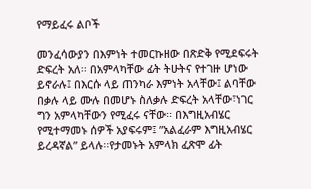የማይፈሩ ልቦች

መንፈሳውያን በእምነት ተመርኩዘው በጽድቅ የሚደፍሩት ድፍረት አለ፡፡ በአምላካቸው ፊት ትሁትና የተገዙ ሆነው ይኖራሉ፤ በእርሱ ላይ ጠንካራ እምነት አላቸው፤ ልባቸው በቃሉ ላይ ሙሉ በመሆኑ ስለቃሉ ድፍረት አላቸው፣ነገር ግን አምላካቸውን የሚፈሩ ናቸው፡፡ በእግዚአብሄር የሚተማመኑ ሰዎች አያፍሩም፤ ”አልፈራም እግዚአብሄር ይረዳኛል” ይላሉ፡፡የታመኑት አምላክ ፈጽሞ ፊት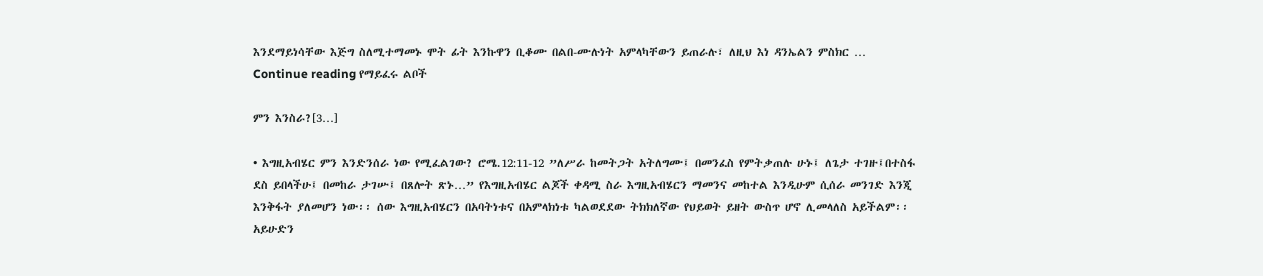እንደማይነሳቸው እጅግ ስለሚተማመኑ ሞት ፊት እንኩዋን ቢቆሙ በልበ-ሙሉነት አምላካቸውን ይጠራሉ፣ ለዚህ እነ ዳንኤልን ምስክር …
Continue reading የማይፈሩ ልቦች

ምን እንስራ?[3…]

• እግዚአብሄር ምን እንድንሰራ ነው የሚፈልገው? ሮሜ.12:11-12 ”ለሥራ ከመትጋት አትለግሙ፤ በመንፈስ የምትቃጠሉ ሁኑ፤ ለጌታ ተገዙ፤በተስፋ ደስ ይበላችሁ፤ በመከራ ታገሡ፤ በጸሎት ጽኑ…” የእግዚአብሄር ልጆች ቀዳሚ ስራ እግዚአብሄርን ማመንና መከተል እንዲሁም ሲሰራ መንገድ እንጂ እንቅፋት ያለመሆን ነው፡፡ ሰው እግዚአብሄርን በአባትነቱና በአምላክነቱ ካልወደደው ትክክለኛው የህይወት ይዘት ውስጥ ሆኖ ሊመላለስ አይችልም፡፡ አይሁድን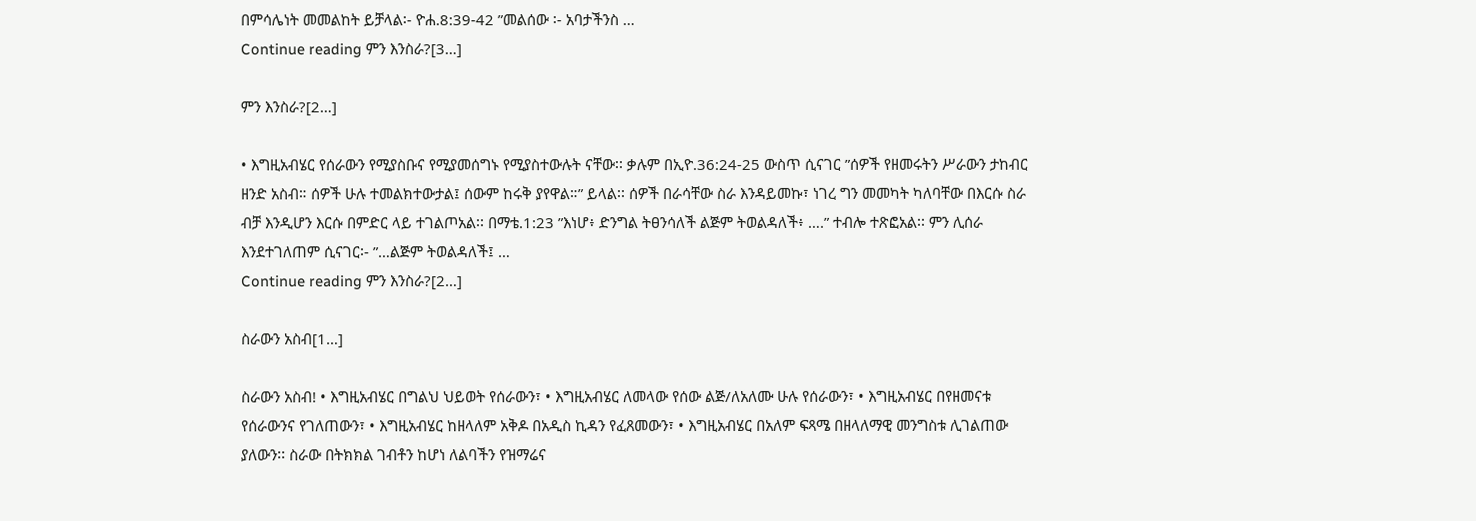በምሳሌነት መመልከት ይቻላል፡- ዮሐ.8:39-42 ”መልሰው ፡- አባታችንስ …
Continue reading ምን እንስራ?[3…]

ምን እንስራ?[2…]

• እግዚአብሄር የሰራውን የሚያስቡና የሚያመሰግኑ የሚያስተውሉት ናቸው፡፡ ቃሉም በኢዮ.36:24-25 ውስጥ ሲናገር ”ሰዎች የዘመሩትን ሥራውን ታከብር ዘንድ አስብ። ሰዎች ሁሉ ተመልክተውታል፤ ሰውም ከሩቅ ያየዋል።” ይላል፡፡ ሰዎች በራሳቸው ስራ እንዳይመኩ፣ ነገረ ግን መመካት ካለባቸው በእርሱ ስራ ብቻ እንዲሆን እርሱ በምድር ላይ ተገልጦአል፡፡ በማቴ.1:23 ”እነሆ፥ ድንግል ትፀንሳለች ልጅም ትወልዳለች፥ ….” ተብሎ ተጽፎአል፡፡ ምን ሊሰራ እንደተገለጠም ሲናገር፡- ”…ልጅም ትወልዳለች፤ …
Continue reading ምን እንስራ?[2…]

ስራውን አስብ[1…]

ስራውን አስብ! • እግዚአብሄር በግልህ ህይወት የሰራውን፣ • እግዚአብሄር ለመላው የሰው ልጅ/ለአለሙ ሁሉ የሰራውን፣ • እግዚአብሄር በየዘመናቱ የሰራውንና የገለጠውን፣ • እግዚአብሄር ከዘላለም አቅዶ በአዲስ ኪዳን የፈጸመውን፣ • እግዚአብሄር በአለም ፍጻሜ በዘላለማዊ መንግስቱ ሊገልጠው ያለውን፡፡ ስራው በትክክል ገብቶን ከሆነ ለልባችን የዝማሬና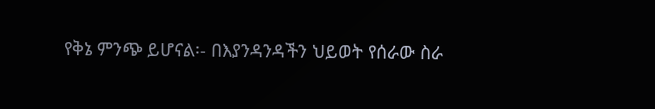የቅኔ ምንጭ ይሆናል፡- በእያንዳንዳችን ህይወት የሰራው ስራ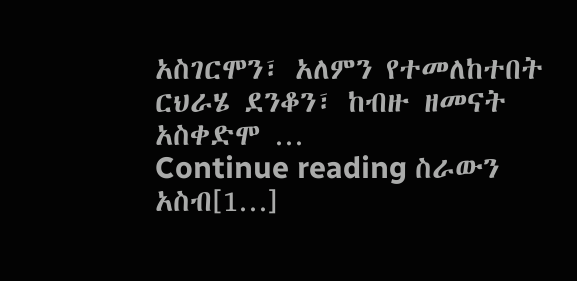አስገርሞን፣ አለምን የተመለከተበት ርህራሄ ደንቆን፣ ከብዙ ዘመናት አስቀድሞ …
Continue reading ስራውን አስብ[1…]